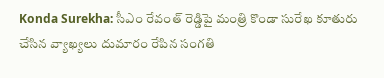Konda Surekha: సీఎం రేవంత్ రెడ్డిపై మంత్రి కొండా సురేఖ కూతురు చేసిన వ్యాఖ్యలు దుమారం రేపిన సంగతి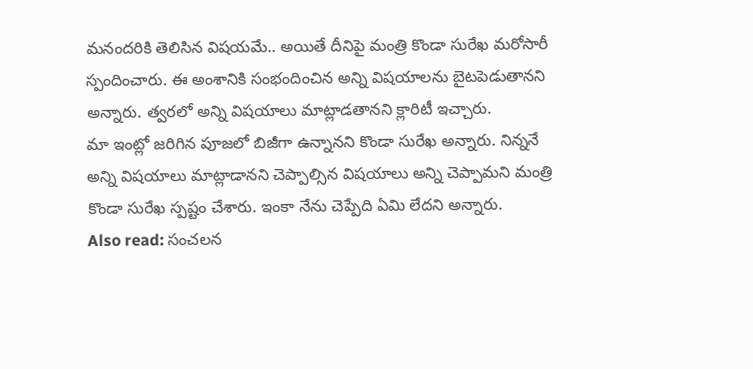మనందరికి తెలిసిన విషయమే.. అయితే దీనిపై మంత్రి కొండా సురేఖ మరోసారీ స్పందించారు. ఈ అంశానికి సంభందించిన అన్ని విషయాలను బైటపెడుతానని అన్నారు. త్వరలో అన్ని విషయాలు మాట్లాడతానని క్లారిటీ ఇచ్చారు.
మా ఇంట్లో జరిగిన పూజలో బిజీగా ఉన్నానని కొండా సురేఖ అన్నారు. నిన్ననే అన్ని విషయాలు మాట్లాడానని చెప్పాల్సిన విషయాలు అన్ని చెప్పామని మంత్రి కొండా సురేఖ స్పష్టం చేశారు. ఇంకా నేను చెప్పేది ఏమి లేదని అన్నారు.
Also read: సంచలన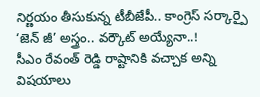నిర్ణయం తీసుకున్న టీబీజేపీ.. కాంగ్రెస్ సర్కార్పై ‘జెన్ జీ’ అస్త్రం.. వర్కౌట్ అయ్యేనా..!
సీఎం రేవంత్ రెడ్డి రాష్టానికి వచ్చాక అన్ని విషయాలు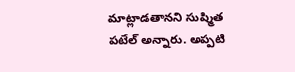మాట్లాడతానని సుష్మిత పటేల్ అన్నారు. అప్పటి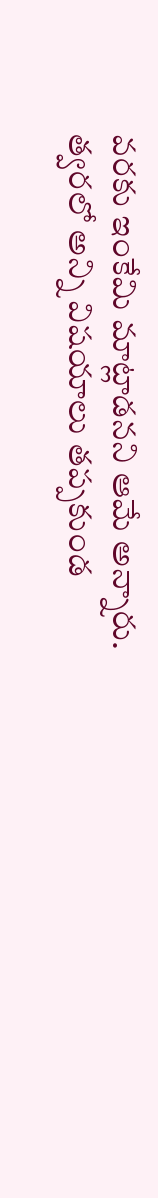వరకు ఇంకేమి మాట్లాడనని ఆమే అన్నారు. త్వరలో అన్ని విషయాలు తప్పకుండ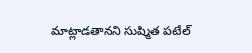మాట్లాడతానని సుష్మిత పటేల్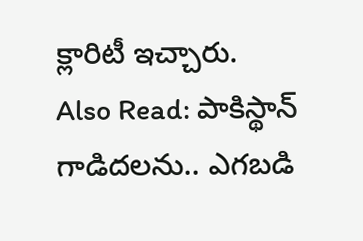క్లారిటీ ఇచ్చారు.
Also Read: పాకిస్థాన్ గాడిదలను.. ఎగబడి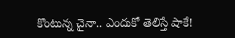కొంటున్న చైనా.. ఎందుకో తెలిస్తే షాకే!